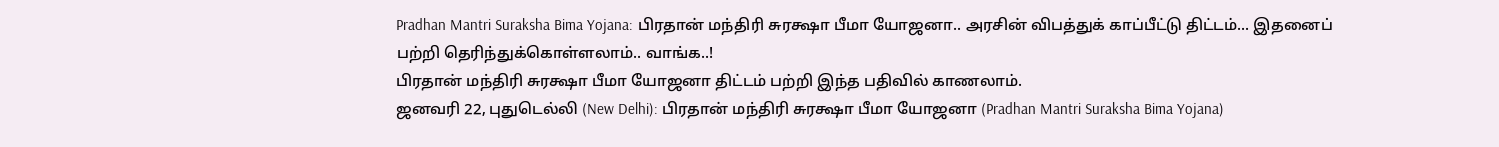Pradhan Mantri Suraksha Bima Yojana: பிரதான் மந்திரி சுரக்ஷா பீமா யோஜனா.. அரசின் விபத்துக் காப்பீட்டு திட்டம்... இதனைப் பற்றி தெரிந்துக்கொள்ளலாம்.. வாங்க..!
பிரதான் மந்திரி சுரக்ஷா பீமா யோஜனா திட்டம் பற்றி இந்த பதிவில் காணலாம்.
ஜனவரி 22, புதுடெல்லி (New Delhi): பிரதான் மந்திரி சுரக்ஷா பீமா யோஜனா (Pradhan Mantri Suraksha Bima Yojana)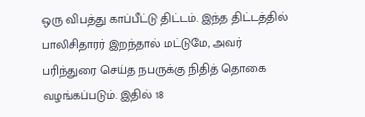ஒரு விபத்து காப்பீட்டு திட்டம். இந்த திட்டத்தில் பாலிசிதாரர் இறந்தால் மட்டுமே, அவர் பரிந்துரை செய்த நபருக்கு நிதித் தொகை வழங்கப்படும். இதில் 18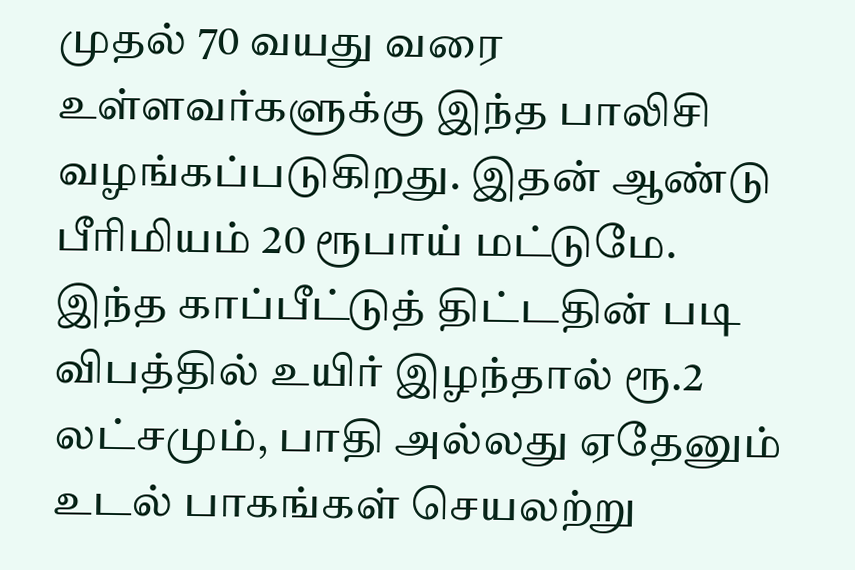முதல் 70 வயது வரை உள்ளவர்களுக்கு இந்த பாலிசி வழங்கப்படுகிறது. இதன் ஆண்டு பீரிமியம் 20 ரூபாய் மட்டுமே. இந்த காப்பீட்டுத் திட்டதின் படி விபத்தில் உயிர் இழந்தால் ரூ.2 லட்சமும், பாதி அல்லது ஏதேனும் உடல் பாகங்கள் செயலற்று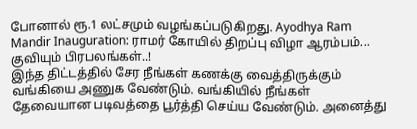போனால் ரூ.1 லட்சமும் வழங்கப்படுகிறது. Ayodhya Ram Mandir Inauguration: ராமர் கோயில் திறப்பு விழா ஆரம்பம்... குவியும் பிரபலங்கள்..!
இந்த திட்டத்தில் சேர நீங்கள் கணக்கு வைத்திருக்கும் வங்கியை அணுக வேண்டும். வங்கியில் நீங்கள் தேவையான படிவத்தை பூர்த்தி செய்ய வேண்டும். அனைத்து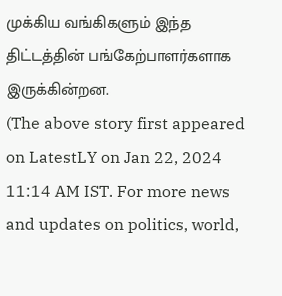முக்கிய வங்கிகளும் இந்த திட்டத்தின் பங்கேற்பாளர்களாக இருக்கின்றன.
(The above story first appeared on LatestLY on Jan 22, 2024 11:14 AM IST. For more news and updates on politics, world,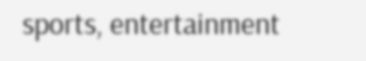sports, entertainment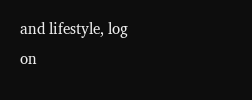and lifestyle, log on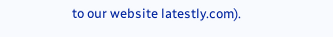to our website latestly.com).